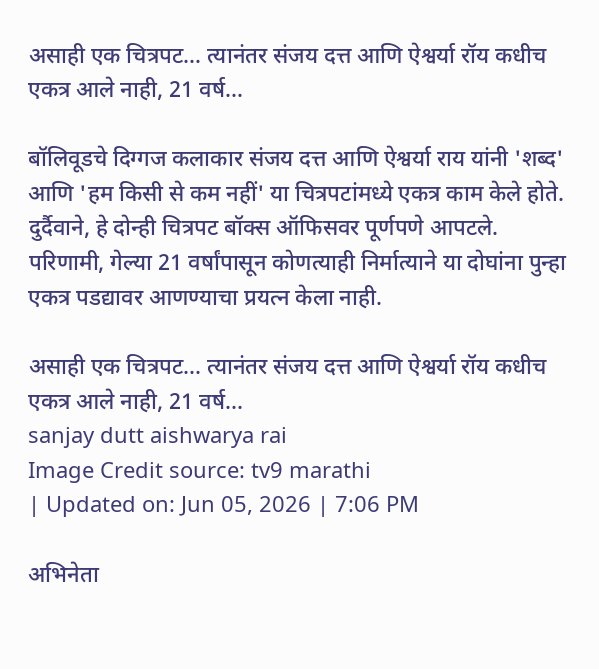असाही एक चित्रपट… त्यानंतर संजय दत्त आणि ऐश्वर्या रॉय कधीच एकत्र आले नाही, 21 वर्ष…

बॉलिवूडचे दिग्गज कलाकार संजय दत्त आणि ऐश्वर्या राय यांनी 'शब्द' आणि 'हम किसी से कम नहीं' या चित्रपटांमध्ये एकत्र काम केले होते. दुर्दैवाने, हे दोन्ही चित्रपट बॉक्स ऑफिसवर पूर्णपणे आपटले. परिणामी, गेल्या 21 वर्षांपासून कोणत्याही निर्मात्याने या दोघांना पुन्हा एकत्र पडद्यावर आणण्याचा प्रयत्न केला नाही.

असाही एक चित्रपट... त्यानंतर संजय दत्त आणि ऐश्वर्या रॉय कधीच एकत्र आले नाही, 21 वर्ष...
sanjay dutt aishwarya rai
Image Credit source: tv9 marathi
| Updated on: Jun 05, 2026 | 7:06 PM

अभिनेता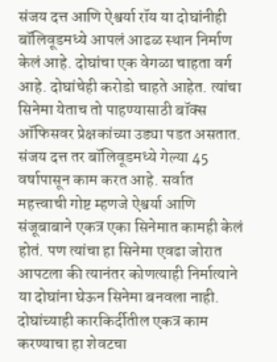संजय दत्त आणि ऐश्वर्या रॉय या दोघांनीही बॉलिवूडमध्ये आपलं आढळ स्थान निर्माण केलं आहे. दोघांचा एक वेगळा चाहता वर्ग आहे. दोघांचेही करोडो चाहते आहेत. त्यांचा सिनेमा येताच तो पाहण्यासाठी बॉक्स ऑफिसवर प्रेक्षकांच्या उड्या पडत असतात. संजय दत्त तर बॉलिवूडमध्ये गेल्या 45 वर्षापासून काम करत आहे. सर्वात महत्त्वाची गोष्ट म्हणजे ऐश्वर्या आणि संजूबाबाने एकत्र एका सिनेमात कामही केलं होतं. पण त्यांचा हा सिनेमा एवढा जोरात आपटला की त्यानंतर कोणत्याही निर्मात्याने या दोघांना घेऊन सिनेमा बनवला नाही. दोघांच्याही कारकिर्दीतील एकत्र काम करण्याचा हा शेवटचा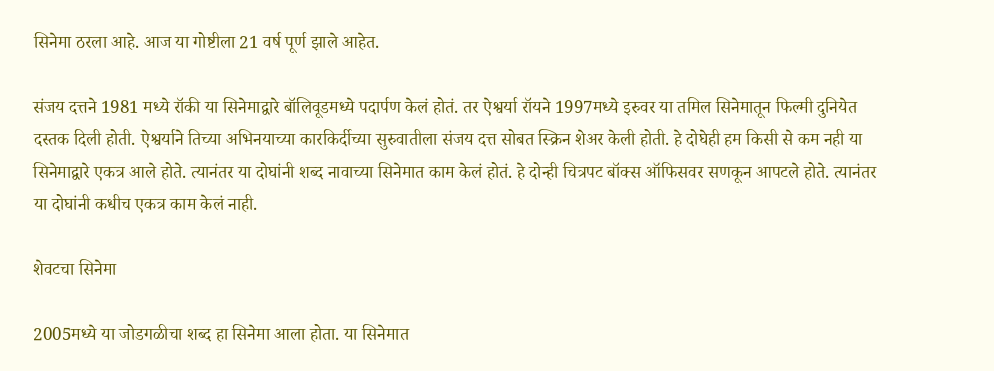सिनेमा ठरला आहे. आज या गोष्टीला 21 वर्ष पूर्ण झाले आहेत.

संजय दत्तने 1981 मध्ये रॉकी या सिनेमाद्वारे बॉलिवूडमध्ये पदार्पण केलं होतं. तर ऐश्वर्या रॉयने 1997मध्ये इरुवर या तमिल सिनेमातून फिल्मी दुनियेत दस्तक दिली होती. ऐश्वर्याने तिच्या अभिनयाच्या कारकिर्दीच्या सुरुवातीला संजय दत्त सोबत स्क्रिन शेअर केली होती. हे दोघेही हम किसी से कम नही या सिनेमाद्वारे एकत्र आले होते. त्यानंतर या दोघांनी शब्द नावाच्या सिनेमात काम केलं होतं. हे दोन्ही चित्रपट बॉक्स ऑफिसवर सणकून आपटले होते. त्यानंतर या दोघांनी कधीच एकत्र काम केलं नाही.

शेवटचा सिनेमा

2005मध्ये या जोडगळीचा शब्द हा सिनेमा आला होता. या सिनेमात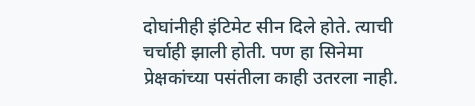दोघांनीही इंटिमेट सीन दिले होते. त्याची चर्चाही झाली होती. पण हा सिनेमा प्रेक्षकांच्या पसंतीला काही उतरला नाही.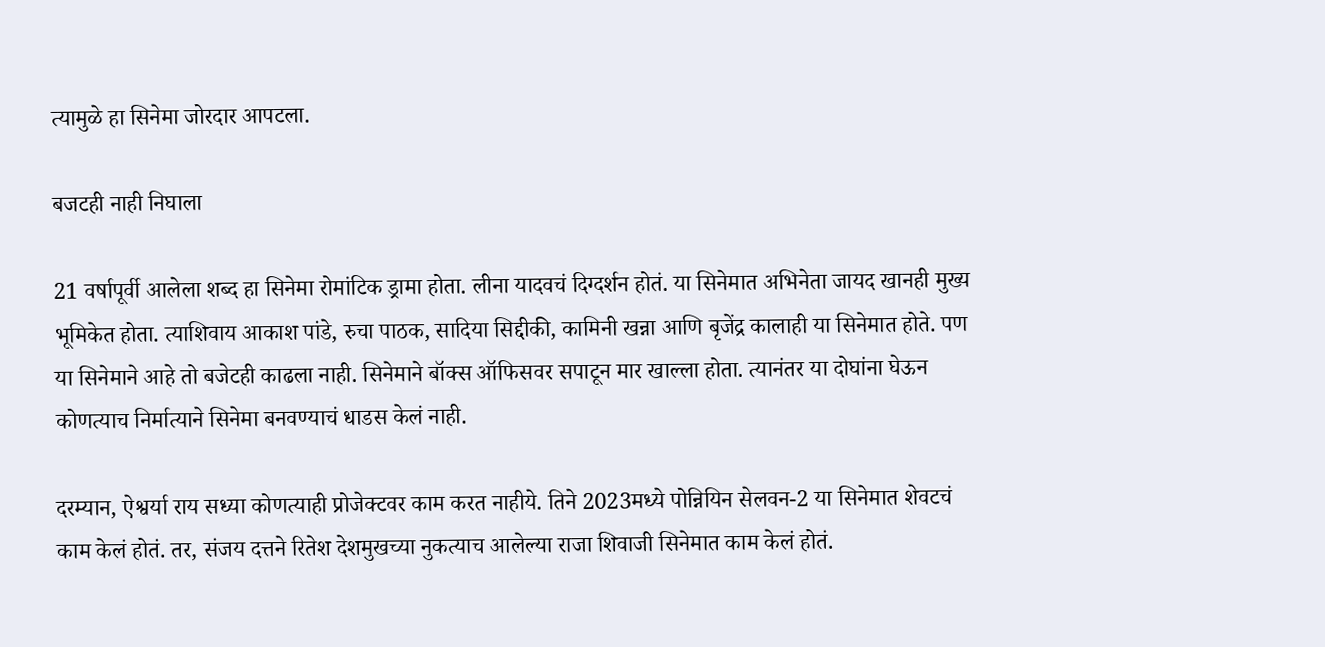त्यामुळे हा सिनेमा जोरदार आपटला.

बजटही नाही निघाला

21 वर्षापूर्वी आलेला शब्द हा सिनेमा रोमांटिक ड्रामा होता. लीना यादवचं दिग्दर्शन होतं. या सिनेमात अभिनेता जायद खानही मुख्य भूमिकेत होता. त्याशिवाय आकाश पांडे, रुचा पाठक, सादिया सिद्दीकी, कामिनी खन्ना आणि बृजेंद्र कालाही या सिनेमात होते. पण या सिनेमाने आहे तो बजेटही काढला नाही. सिनेमाने बॉक्स ऑफिसवर सपाटून मार खाल्ला होता. त्यानंतर या दोघांना घेऊन कोणत्याच निर्मात्याने सिनेमा बनवण्याचं धाडस केलं नाही.

दरम्यान, ऐश्वर्या राय सध्या कोणत्याही प्रोजेक्टवर काम करत नाहीये. तिने 2023मध्ये पोन्नियिन सेलवन-2 या सिनेमात शेवटचं काम केलं होतं. तर, संजय दत्तने रितेश देशमुखच्या नुकत्याच आलेल्या राजा शिवाजी सिनेमात काम केलं होतं.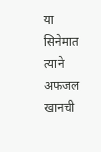या सिनेमात त्याने अफजल खानची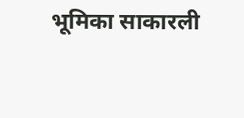भूमिका साकारली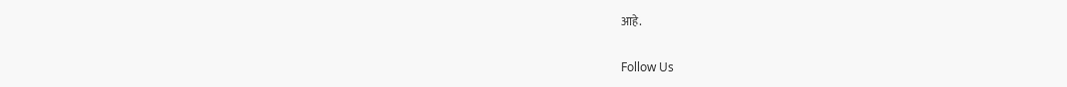आहे.

Follow Us